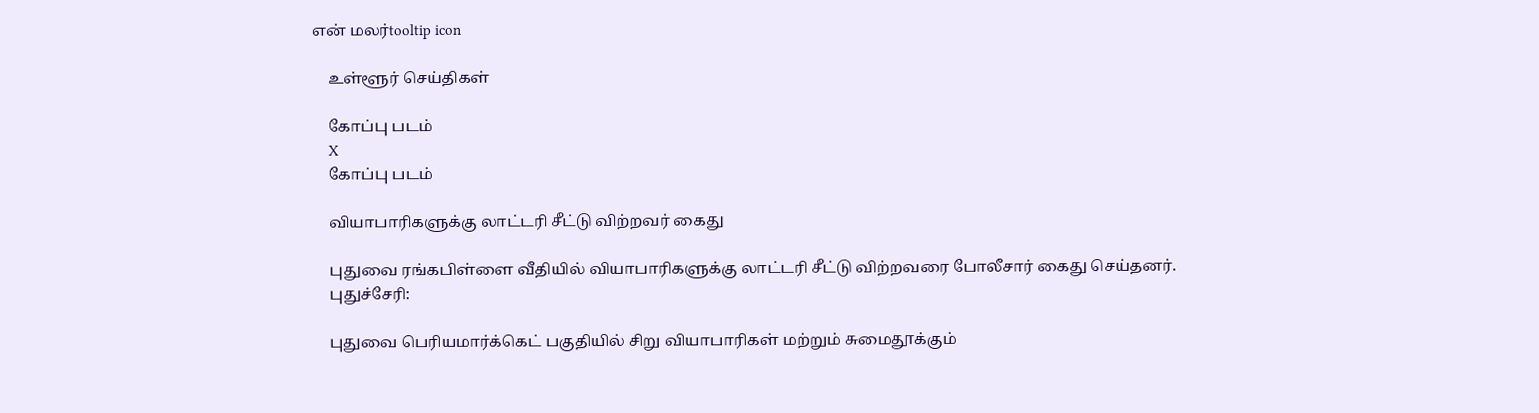என் மலர்tooltip icon

    உள்ளூர் செய்திகள்

    கோப்பு படம்
    X
    கோப்பு படம்

    வியாபாரிகளுக்கு லாட்டரி சீட்டு விற்றவர் கைது

    புதுவை ரங்கபிள்ளை வீதியில் வியாபாரிகளுக்கு லாட்டரி சீட்டு விற்றவரை போலீசார் கைது செய்தனர்.
    புதுச்சேரி:

    புதுவை பெரியமார்க்கெட் பகுதியில் சிறு வியாபாரிகள் மற்றும் சுமைதூக்கும்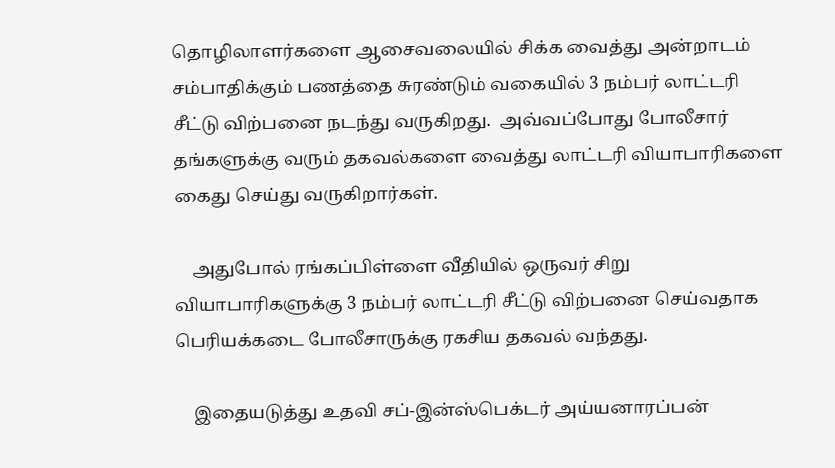தொழிலாளர்களை ஆசைவலையில் சிக்க வைத்து அன்றாடம் சம்பாதிக்கும் பணத்தை சுரண்டும் வகையில் 3 நம்பர் லாட்டரி சீட்டு விற்பனை நடந்து வருகிறது.  அவ்வப்போது போலீசார் தங்களுக்கு வரும் தகவல்களை வைத்து லாட்டரி வியாபாரிகளை கைது செய்து வருகிறார்கள்.

    அதுபோல் ரங்கப்பிள்ளை வீதியில் ஒருவர் சிறு வியாபாரிகளுக்கு 3 நம்பர் லாட்டரி சீட்டு விற்பனை செய்வதாக பெரியக்கடை போலீசாருக்கு ரகசிய தகவல் வந்தது.

    இதையடுத்து உதவி சப்-இன்ஸ்பெக்டர் அய்யனாரப்பன்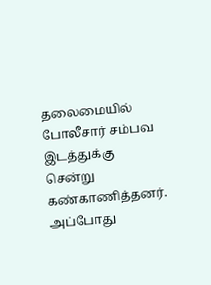தலைமையில் போலீசார் சம்பவ இடத்துக்கு சென்று கண்காணித்தனர். அப்போது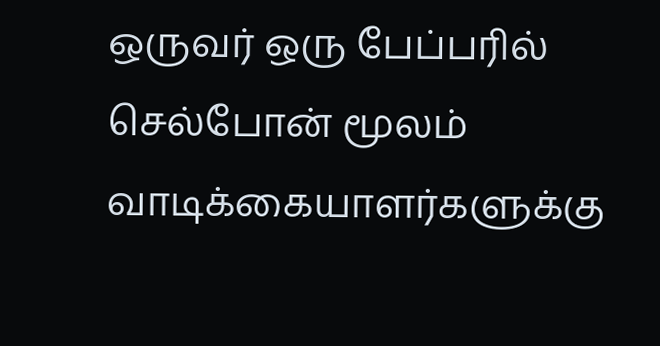ஒருவர் ஒரு பேப்பரில் செல்போன் மூலம் வாடிக்கையாளர்களுக்கு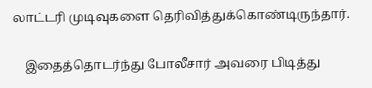லாட்டரி முடிவுகளை தெரிவித்துக்கொண்டிருந்தார்.

    இதைத்தொடர்ந்து போலீசார் அவரை பிடித்து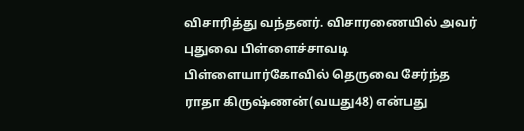விசாரித்து வந்தனர். விசாரணையில் அவர் புதுவை பிள்ளைச்சாவடி பிள்ளையார்கோவில் தெருவை சேர்ந்த ராதா கிருஷ்ணன்(வயது48) என்பது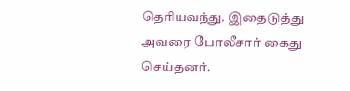தெரியவந்து. இதைடுத்து அவரை போலீசார் கைது செய்தனர்.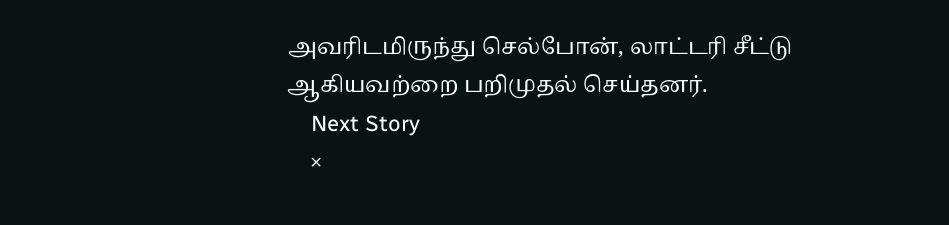அவரிடமிருந்து செல்போன், லாட்டரி சீட்டு ஆகியவற்றை பறிமுதல் செய்தனர்.
    Next Story
    ×